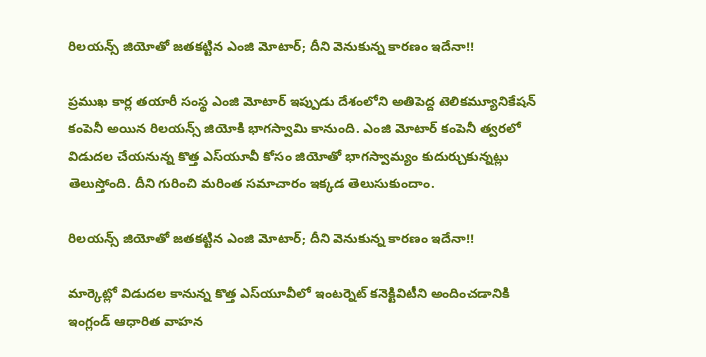రిలయన్స్ జియోతో జతకట్టిన ఎంజి మోటార్; దీని వెనుకున్న కారణం ఇదేనా!!

ప్రముఖ కార్ల తయారీ సంస్థ ఎంజి మోటార్ ఇప్పుడు దేశంలోని అతిపెద్ద టెలికమ్యూనికేషన్ కంపెనీ అయిన రిలయన్స్ జియోకి భాగస్వామి కానుంది. ఎంజి మోటార్ కంపెనీ త్వరలో విడుదల చేయనున్న కొత్త ఎస్‌యూవీ కోసం జియోతో భాగస్వామ్యం కుదుర్చుకున్నట్లు తెలుస్తోంది. దీని గురించి మరింత సమాచారం ఇక్కడ తెలుసుకుందాం.

రిలయన్స్ జియోతో జతకట్టిన ఎంజి మోటార్; దీని వెనుకున్న కారణం ఇదేనా!!

మార్కెట్లో విడుదల కానున్న కొత్త ఎస్‌యూవీలో ఇంటర్నెట్ కనెక్టివిటీని అందించడానికి ఇంగ్లండ్ ఆధారిత వాహన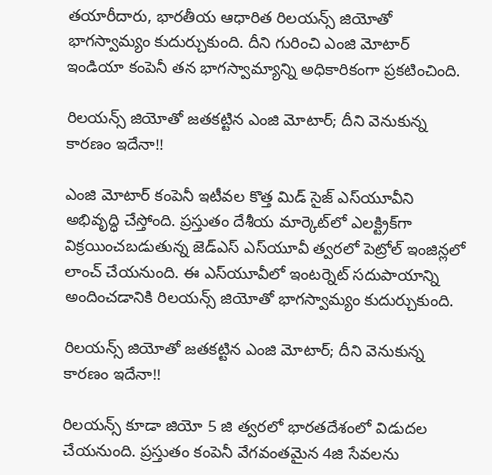తయారీదారు, భారతీయ ఆధారిత రిలయన్స్ జియోతో భాగస్వామ్యం కుదుర్చుకుంది. దీని గురించి ఎంజి మోటార్ ఇండియా కంపెనీ తన భాగస్వామ్యాన్ని అధికారికంగా ప్రకటించింది.

రిలయన్స్ జియోతో జతకట్టిన ఎంజి మోటార్; దీని వెనుకున్న కారణం ఇదేనా!!

ఎంజి మోటార్ కంపెనీ ఇటీవల కొత్త మిడ్ సైజ్ ఎస్‌యూవీని అభివృద్ధి చేస్తోంది. ప్రస్తుతం దేశీయ మార్కెట్‌లో ఎలక్ట్రిక్‌గా విక్రయించబడుతున్న జెడ్ఎస్ ఎస్‌యూవీ త్వరలో పెట్రోల్ ఇంజిన్లలో లాంచ్ చేయనుంది. ఈ ఎస్‌యూవీలో ఇంటర్నెట్ సదుపాయాన్ని అందించడానికి రిలయన్స్ జియోతో భాగస్వామ్యం కుదుర్చుకుంది.

రిలయన్స్ జియోతో జతకట్టిన ఎంజి మోటార్; దీని వెనుకున్న కారణం ఇదేనా!!

రిలయన్స్ కూడా జియో 5 జి త్వరలో భారతదేశంలో విడుదల చేయనుంది. ప్రస్తుతం కంపెనీ వేగవంతమైన 4జి సేవలను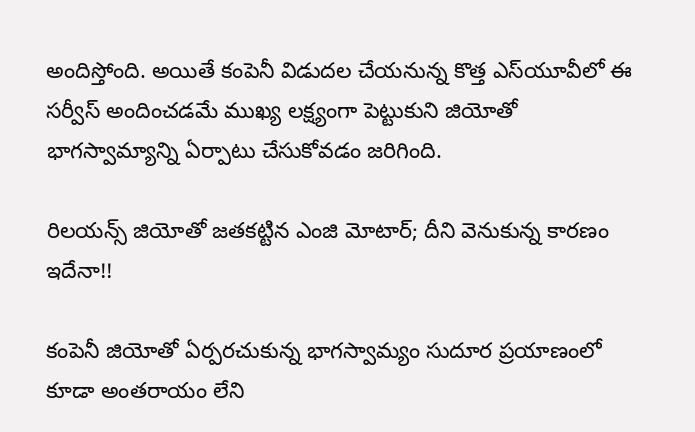అందిస్తోంది. అయితే కంపెనీ విడుదల చేయనున్న కొత్త ఎస్‌యూవీలో ఈ సర్వీస్ అందించడమే ముఖ్య లక్ష్యంగా పెట్టుకుని జియోతో భాగస్వామ్యాన్ని ఏర్పాటు చేసుకోవడం జరిగింది.

రిలయన్స్ జియోతో జతకట్టిన ఎంజి మోటార్; దీని వెనుకున్న కారణం ఇదేనా!!

కంపెనీ జియోతో ఏర్పరచుకున్న భాగస్వామ్యం సుదూర ప్రయాణంలో కూడా అంతరాయం లేని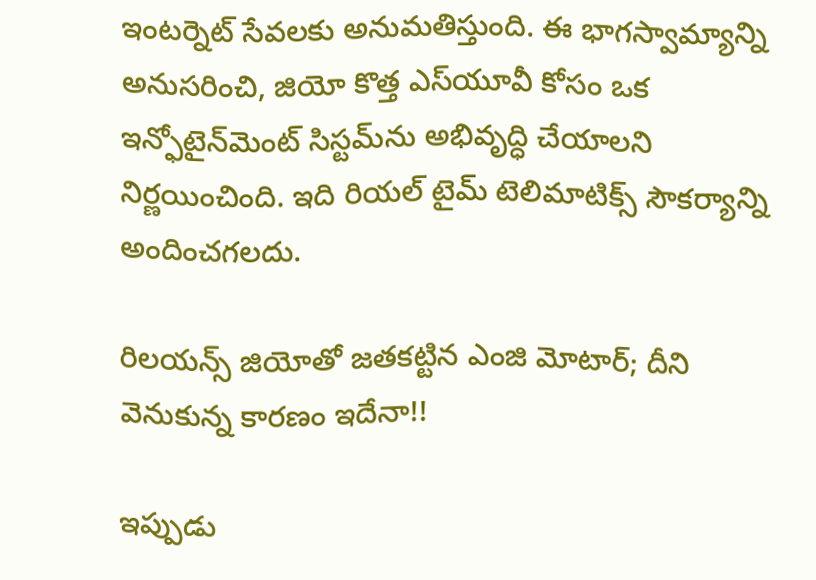ఇంటర్నెట్ సేవలకు అనుమతిస్తుంది. ఈ భాగస్వామ్యాన్ని అనుసరించి, జియో కొత్త ఎస్‌యూవీ కోసం ఒక ఇన్ఫోటైన్‌మెంట్ సిస్టమ్‌ను అభివృద్ధి చేయాలని నిర్ణయించింది. ఇది రియల్ టైమ్ టెలిమాటిక్స్ సౌకర్యాన్ని అందించగలదు.

రిలయన్స్ జియోతో జతకట్టిన ఎంజి మోటార్; దీని వెనుకున్న కారణం ఇదేనా!!

ఇప్పుడు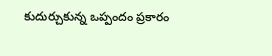కుదుర్చుకున్న ఒప్పందం ప్రకారం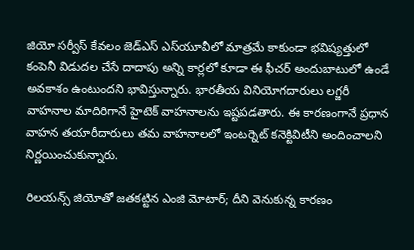జియో సర్వీస్ కేవలం జెడ్ఎస్ ఎస్‌యూవీలో మాత్రమే కాకుండా భవిష్యత్తులో కంపెనీ విడుదల చేసే దాదాపు అన్ని కార్లలో కూడా ఈ ఫీచర్ అందుబాటులో ఉండే అవకాశం ఉంటుందని భావిస్తున్నారు. భారతీయ వినియోగదారులు లగ్జరీ వాహనాల మాదిరిగానే హైటెక్ వాహనాలను ఇష్టపడతారు. ఈ కారణంగానే ప్రధాన వాహన తయారీదారులు తమ వాహనాలలో ఇంటర్నెట్ కనెక్టివిటీని అందించాలని నిర్ణయించుకున్నారు.

రిలయన్స్ జియోతో జతకట్టిన ఎంజి మోటార్; దీని వెనుకున్న కారణం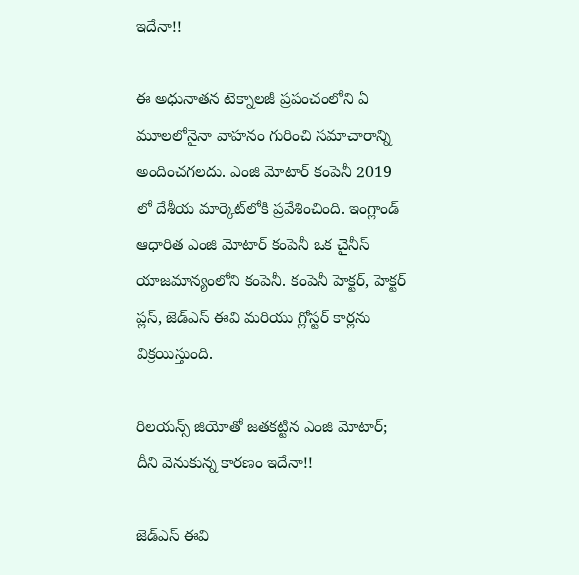ఇదేనా!!

ఈ అధునాతన టెక్నాలజీ ప్రపంచంలోని ఏ మూలలోనైనా వాహనం గురించి సమాచారాన్ని అందించగలదు. ఎంజి మోటార్ కంపెనీ 2019 లో దేశీయ మార్కెట్‌లోకి ప్రవేశించింది. ఇంగ్లాండ్ ఆధారిత ఎంజి మోటార్ కంపెనీ ఒక చైనీస్ యాజమాన్యంలోని కంపెనీ. కంపెనీ హెక్టర్, హెక్టర్ ప్లస్, జెడ్ఎస్ ఈవి మరియు గ్లోస్టర్ కార్లను విక్రయిస్తుంది.

రిలయన్స్ జియోతో జతకట్టిన ఎంజి మోటార్; దీని వెనుకున్న కారణం ఇదేనా!!

జెడ్ఎస్ ఈవి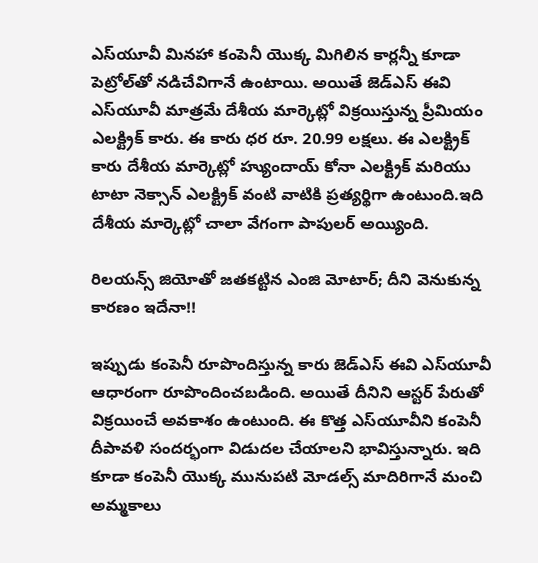ఎస్‌యూవీ మినహా కంపెనీ యొక్క మిగిలిన కార్లన్నీ కూడా పెట్రోల్‌తో నడిచేవిగానే ఉంటాయి. అయితే జెడ్ఎస్ ఈవి ఎస్‌యూవీ మాత్రమే దేశీయ మార్కెట్లో విక్రయిస్తున్న ప్రీమియం ఎలక్ట్రిక్ కారు. ఈ కారు ధర రూ. 20.99 లక్షలు. ఈ ఎలక్ట్రిక్ కారు దేశీయ మార్కెట్లో హ్యుందాయ్ కోనా ఎలక్ట్రిక్ మరియు టాటా నెక్సాన్ ఎలక్ట్రిక్ వంటి వాటికి ప్రత్యర్థిగా ఉంటుంది.ఇది దేశీయ మార్కెట్లో చాలా వేగంగా పాపులర్ అయ్యింది.

రిలయన్స్ జియోతో జతకట్టిన ఎంజి మోటార్; దీని వెనుకున్న కారణం ఇదేనా!!

ఇప్పుడు కంపెనీ రూపొందిస్తున్న కారు జెడ్ఎస్ ఈవి ఎస్‌యూవీ ఆధారంగా రూపొందించబడింది. అయితే దీనిని ఆస్టర్ పేరుతో విక్రయించే అవకాశం ఉంటుంది. ఈ కొత్త ఎస్‌యూవీని కంపెనీ దీపావళి సందర్భంగా విడుదల చేయాలని భావిస్తున్నారు. ఇది కూడా కంపెనీ యొక్క మునుపటి మోడల్స్ మాదిరిగానే మంచి అమ్మకాలు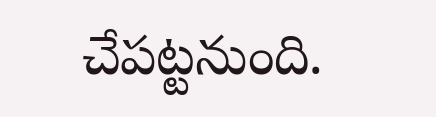చేపట్టనుంది.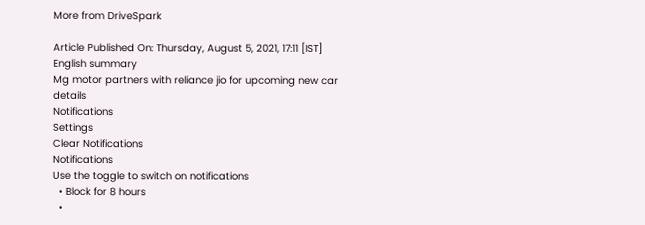More from DriveSpark

Article Published On: Thursday, August 5, 2021, 17:11 [IST]
English summary
Mg motor partners with reliance jio for upcoming new car details
Notifications
Settings
Clear Notifications
Notifications
Use the toggle to switch on notifications
  • Block for 8 hours
  •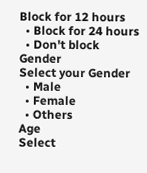Block for 12 hours
  • Block for 24 hours
  • Don't block
Gender
Select your Gender
  • Male
  • Female
  • Others
Age
Select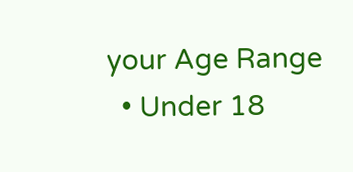your Age Range
  • Under 18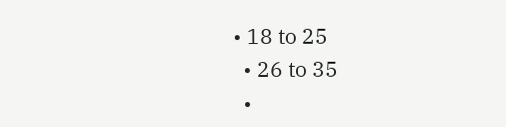• 18 to 25
  • 26 to 35
  •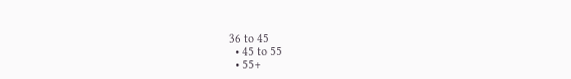36 to 45
  • 45 to 55
  • 55+